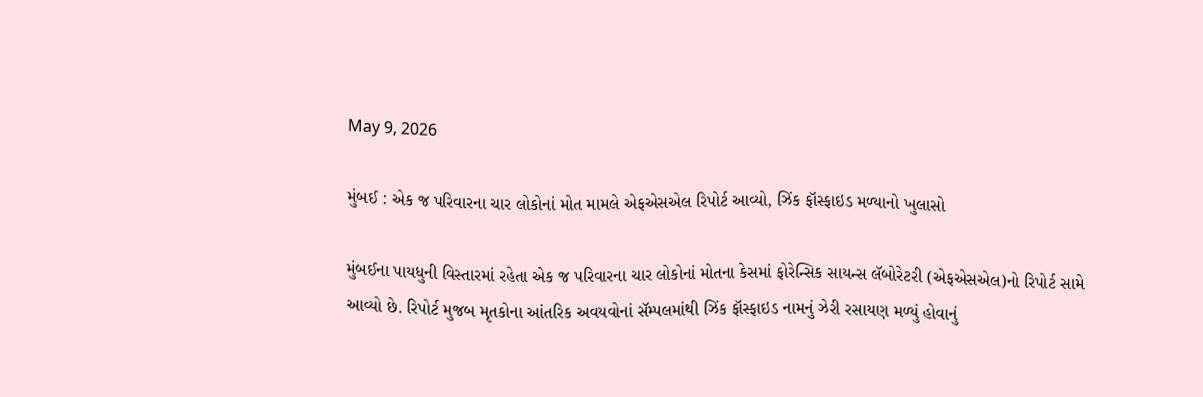May 9, 2026

મુંબઈ : એક જ પરિવારના ચાર લોકોનાં મોત મામલે એફએસએલ રિપોર્ટ આવ્યો, ઝિંક ફૉસ્ફાઇડ મળ્યાનો ખુલાસો

મુંબઈના પાયધુની વિસ્તારમાં રહેતા એક જ પરિવારના ચાર લોકોનાં મોતના કેસમાં ફોરેન્સિક સાયન્સ લૅબોરેટરી (એફએસએલ)નો રિપોર્ટ સામે આવ્યો છે. રિપોર્ટ મુજબ મૃતકોના આંતરિક અવયવોનાં સૅમ્પલમાંથી ઝિંક ફૉસ્ફાઇડ નામનું ઝેરી રસાયણ મળ્યું હોવાનું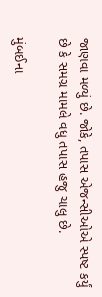જાણવા મળ્યું છે. જોકે, તપાસ એજન્સીઓએ સ્પષ્ટ કર્યું છે કે સમગ્ર મામલે વધુ તપાસ હજુ ચાલુ છે.

મુંબઈના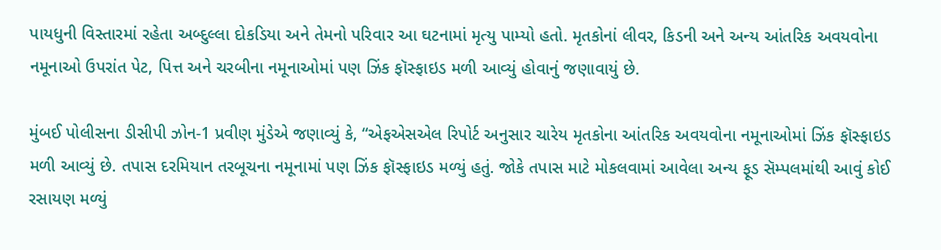પાયધુની વિસ્તારમાં રહેતા અબ્દુલ્લા દોકડિયા અને તેમનો પરિવાર આ ઘટનામાં મૃત્યુ પામ્યો હતો. મૃતકોનાં લીવર, કિડની અને અન્ય આંતરિક અવયવોના નમૂનાઓ ઉપરાંત પેટ, પિત્ત અને ચરબીના નમૂનાઓમાં પણ ઝિંક ફૉસ્ફાઇડ મળી આવ્યું હોવાનું જણાવાયું છે.

મુંબઈ પોલીસના ડીસીપી ઝોન-1 પ્રવીણ મુંડેએ જણાવ્યું કે, “એફએસએલ રિપોર્ટ અનુસાર ચારેય મૃતકોના આંતરિક અવયવોના નમૂનાઓમાં ઝિંક ફૉસ્ફાઇડ મળી આવ્યું છે. તપાસ દરમિયાન તરબૂચના નમૂનામાં પણ ઝિંક ફૉસ્ફાઇડ મળ્યું હતું. જોકે તપાસ માટે મોકલવામાં આવેલા અન્ય ફૂડ સૅમ્પલમાંથી આવું કોઈ રસાયણ મળ્યું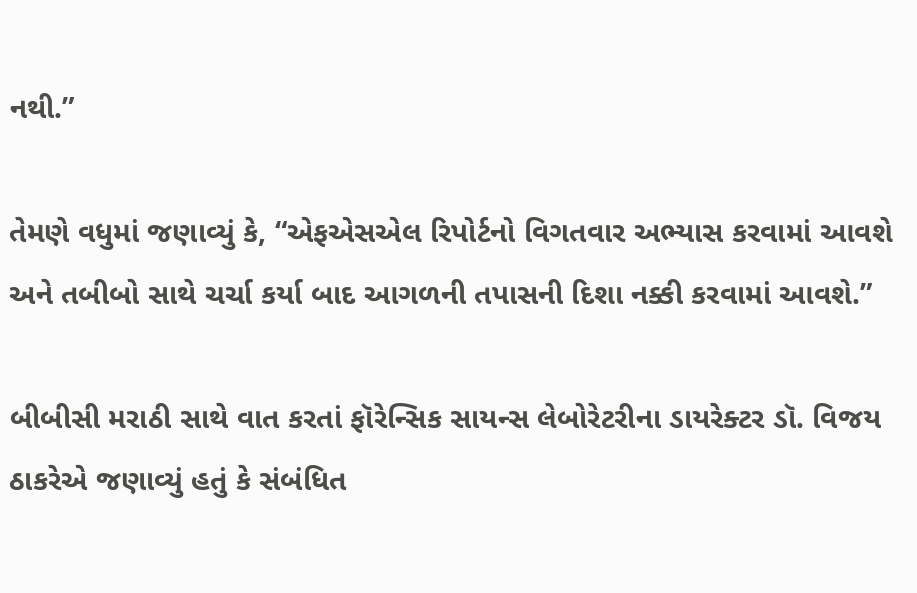નથી.”

તેમણે વધુમાં જણાવ્યું કે, “એફએસએલ રિપોર્ટનો વિગતવાર અભ્યાસ કરવામાં આવશે અને તબીબો સાથે ચર્ચા કર્યા બાદ આગળની તપાસની દિશા નક્કી કરવામાં આવશે.”

બીબીસી મરાઠી સાથે વાત કરતાં ફૉરેન્સિક સાયન્સ લેબોરેટરીના ડાયરેક્ટર ડૉ. વિજય ઠાકરેએ જણાવ્યું હતું કે સંબંધિત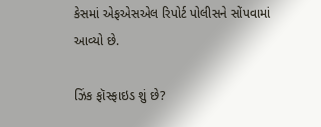કેસમાં એફએસએલ રિપોર્ટ પોલીસને સોંપવામાં આવ્યો છે.

ઝિંક ફૉસ્ફાઇડ શું છે?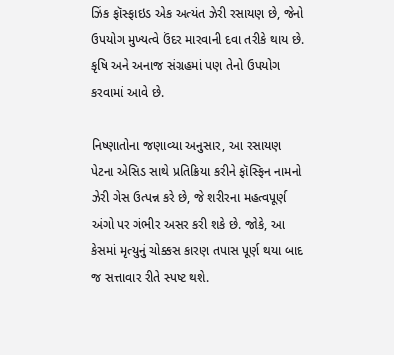ઝિંક ફૉસ્ફાઇડ એક અત્યંત ઝેરી રસાયણ છે, જેનો ઉપયોગ મુખ્યત્વે ઉંદર મારવાની દવા તરીકે થાય છે. કૃષિ અને અનાજ સંગ્રહમાં પણ તેનો ઉપયોગ કરવામાં આવે છે.

નિષ્ણાતોના જણાવ્યા અનુસાર, આ રસાયણ પેટના એસિડ સાથે પ્રતિક્રિયા કરીને ફૉસ્ફિન નામનો ઝેરી ગેસ ઉત્પન્ન કરે છે, જે શરીરના મહત્વપૂર્ણ અંગો પર ગંભીર અસર કરી શકે છે. જોકે, આ કેસમાં મૃત્યુનું ચોક્કસ કારણ તપાસ પૂર્ણ થયા બાદ જ સત્તાવાર રીતે સ્પષ્ટ થશે.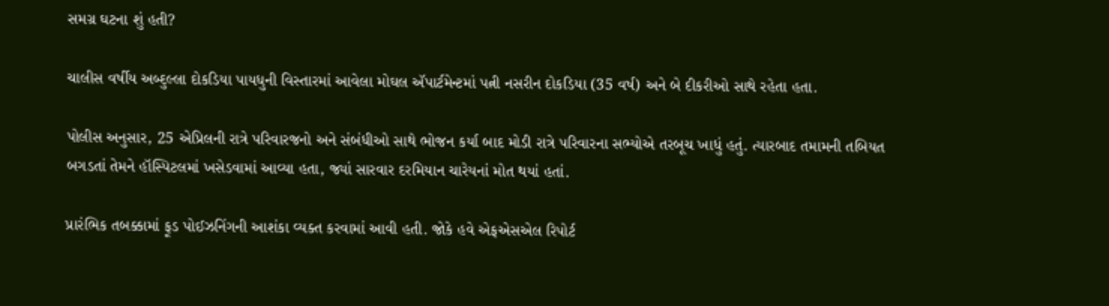સમગ્ર ઘટના શું હતી?

ચાલીસ વર્ષીય અબ્દુલ્લા દોકડિયા પાયધુની વિસ્તારમાં આવેલા મોઘલ ઍપાર્ટમેન્ટમાં પત્ની નસરીન દોકડિયા (35 વર્ષ) અને બે દીકરીઓ સાથે રહેતા હતા.

પોલીસ અનુસાર, 25 એપ્રિલની રાત્રે પરિવારજનો અને સંબંધીઓ સાથે ભોજન કર્યા બાદ મોડી રાત્રે પરિવારના સભ્યોએ તરબૂચ ખાધું હતું. ત્યારબાદ તમામની તબિયત બગડતાં તેમને હૉસ્પિટલમાં ખસેડવામાં આવ્યા હતા, જ્યાં સારવાર દરમિયાન ચારેયનાં મોત થયાં હતાં.

પ્રારંભિક તબક્કામાં ફૂડ પોઈઝનિંગની આશંકા વ્યક્ત કરવામાં આવી હતી. જોકે હવે એફએસએલ રિપોર્ટ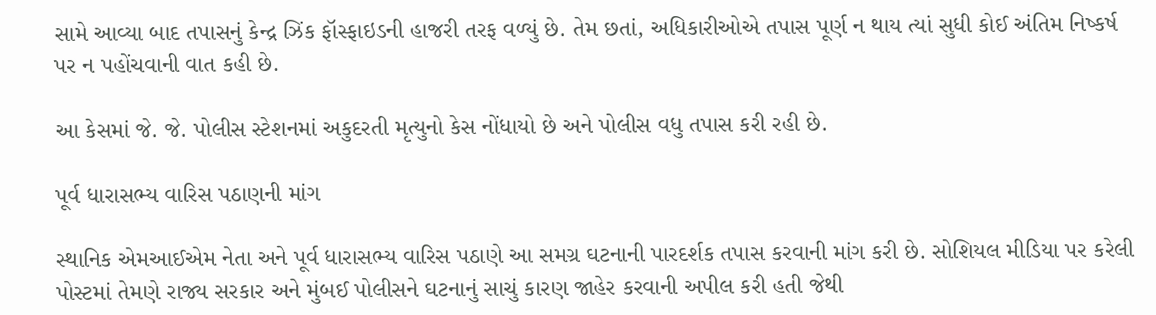સામે આવ્યા બાદ તપાસનું કેન્દ્ર ઝિંક ફૉસ્ફાઇડની હાજરી તરફ વળ્યું છે. તેમ છતાં, અધિકારીઓએ તપાસ પૂર્ણ ન થાય ત્યાં સુધી કોઈ અંતિમ નિષ્કર્ષ પર ન પહોંચવાની વાત કહી છે.

આ કેસમાં જે. જે. પોલીસ સ્ટેશનમાં અકુદરતી મૃત્યુનો કેસ નોંધાયો છે અને પોલીસ વધુ તપાસ કરી રહી છે.

પૂર્વ ધારાસભ્ય વારિસ પઠાણની માંગ

સ્થાનિક એમઆઈએમ નેતા અને પૂર્વ ધારાસભ્ય વારિસ પઠાણે આ સમગ્ર ઘટનાની પારદર્શક તપાસ કરવાની માંગ કરી છે. સોશિયલ મીડિયા પર કરેલી પોસ્ટમાં તેમણે રાજ્ય સરકાર અને મુંબઈ પોલીસને ઘટનાનું સાચું કારણ જાહેર કરવાની અપીલ કરી હતી જેથી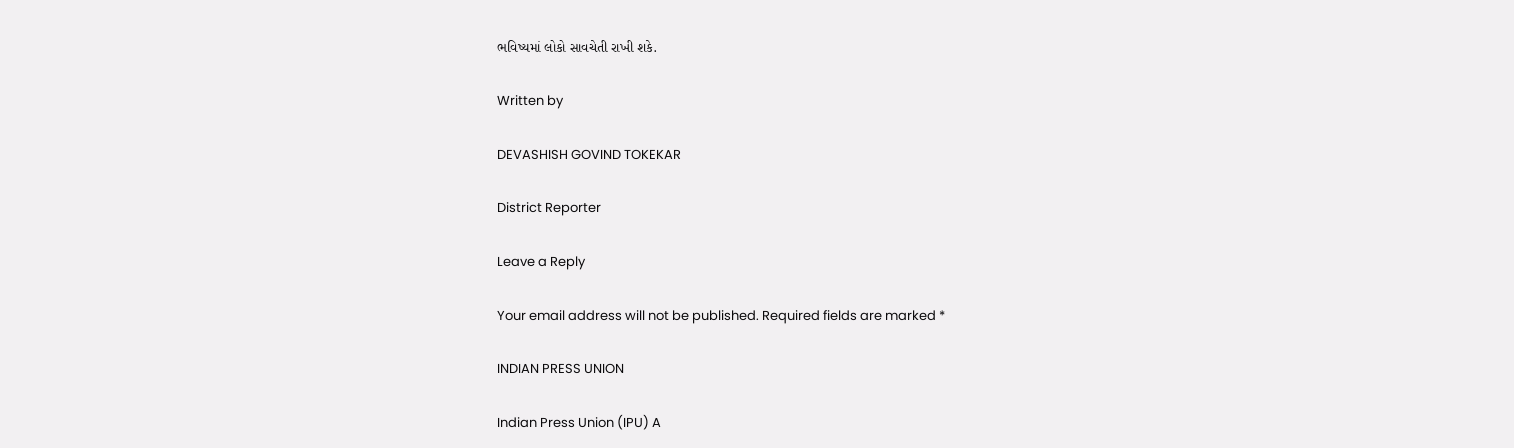ભવિષ્યમાં લોકો સાવચેતી રાખી શકે.

Written by

DEVASHISH GOVIND TOKEKAR

District Reporter

Leave a Reply

Your email address will not be published. Required fields are marked *

INDIAN PRESS UNION

Indian Press Union (IPU) A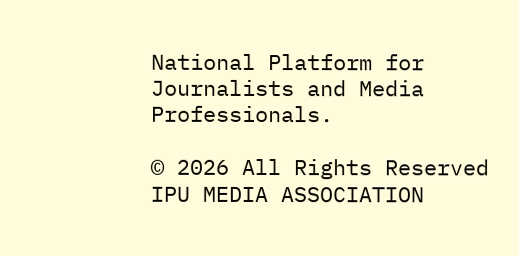National Platform for Journalists and Media Professionals.

© 2026 All Rights Reserved IPU MEDIA ASSOCIATION